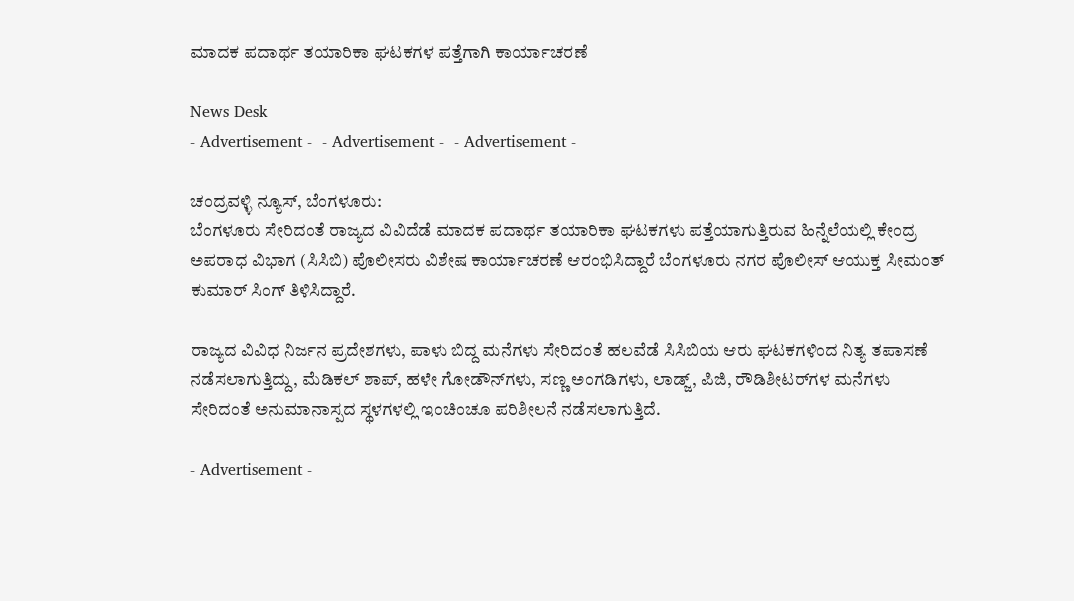ಮಾದಕ ಪದಾರ್ಥ ತಯಾರಿಕಾ ಘಟಕಗಳ ಪತ್ತೆಗಾಗಿ ಕಾರ್ಯಾಚರಣೆ

News Desk
- Advertisement -  - Advertisement -  - Advertisement -

ಚಂದ್ರವಳ್ಳಿ ನ್ಯೂಸ್, ಬೆಂಗಳೂರು:
ಬೆಂಗಳೂರು ಸೇರಿದಂತೆ ರಾಜ್ಯದ ವಿವಿದೆಡೆ ಮಾದಕ ಪದಾರ್ಥ ತಯಾರಿಕಾ ಘಟಕಗಳು ಪತ್ತೆಯಾಗುತ್ತಿರುವ ಹಿನ್ನೆಲೆಯಲ್ಲಿ ಕೇಂದ್ರ ಅಪರಾಧ ವಿಭಾಗ (ಸಿಸಿಬಿ) ಪೊಲೀಸರು ವಿಶೇಷ ಕಾರ್ಯಾಚರಣೆ ಆರಂಭಿಸಿದ್ದಾರೆ ಬೆಂಗಳೂರು ನಗರ ಪೊಲೀಸ್ ಆಯುಕ್ತ ಸೀಮಂತ್ ಕುಮಾರ್ ಸಿಂಗ್ ತಿಳಿಸಿದ್ದಾರೆ.

ರಾಜ್ಯದ ವಿವಿಧ ನಿರ್ಜನ ಪ್ರದೇಶಗಳು, ಪಾಳು ಬಿದ್ದ ಮನೆಗಳು ಸೇರಿದಂತೆ ಹಲವೆಡೆ ಸಿಸಿಬಿಯ ಆರು ಘಟಕಗಳಿಂದ ನಿತ್ಯ ತಪಾಸಣೆ ನಡೆಸಲಾಗುತ್ತಿದ್ದು, ಮೆಡಿಕಲ್ ಶಾಪ್, ಹಳೇ ಗೋಡೌನ್‌ಗಳು, ಸಣ್ಣ ಅಂಗಡಿಗಳು, ಲಾಡ್ಜ್, ಪಿಜಿ, ರೌಡಿಶೀಟರ್‌ಗಳ ಮನೆಗಳು ಸೇರಿದಂತೆ ಅನುಮಾನಾಸ್ಪದ ಸ್ಥಳಗಳಲ್ಲಿ ಇಂಚಿಂಚೂ ಪರಿಶೀಲನೆ ನಡೆಸಲಾಗುತ್ತಿದೆ.

- Advertisement -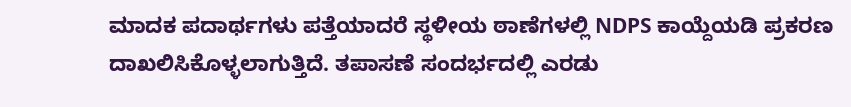ಮಾದಕ ಪದಾರ್ಥಗಳು ಪತ್ತೆಯಾದರೆ ಸ್ಥಳೀಯ ಠಾಣೆಗಳಲ್ಲಿ NDPS ಕಾಯ್ದೆಯಡಿ ಪ್ರಕರಣ ದಾಖಲಿಸಿಕೊಳ್ಳಲಾಗುತ್ತಿದೆ. ತಪಾಸಣೆ ಸಂದರ್ಭದಲ್ಲಿ ಎರಡು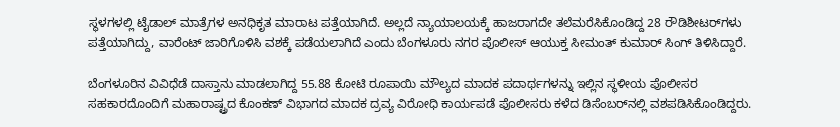ಸ್ಥಳಗಳಲ್ಲಿ ಟೈಡಾಲ್ ಮಾತ್ರೆಗಳ ಅನಧಿಕೃತ ಮಾರಾಟ ಪತ್ತೆಯಾಗಿದೆ. ಅಲ್ಲದೆ ನ್ಯಾಯಾಲಯಕ್ಕೆ ಹಾಜರಾಗದೇ ತಲೆಮರೆಸಿಕೊಂಡಿದ್ದ 28 ರೌಡಿಶೀಟರ್‌ಗಳು ಪತ್ತೆಯಾಗಿದ್ದು, ವಾರೆಂಟ್ ಜಾರಿಗೊಳಿಸಿ ವಶಕ್ಕೆ ಪಡೆಯಲಾಗಿದೆ ಎಂದು ಬೆಂಗಳೂರು ನಗರ ಪೊಲೀಸ್ ಆಯುಕ್ತ ಸೀಮಂತ್ ಕುಮಾರ್ ಸಿಂಗ್ ತಿಳಿಸಿದ್ದಾರೆ.

ಬೆಂಗಳೂರಿನ ವಿವಿಧೆಡೆ ದಾಸ್ತಾನು ಮಾಡಲಾಗಿದ್ದ 55.88 ಕೋಟಿ ರೂಪಾಯಿ ಮೌಲ್ಯದ ಮಾದಕ ಪದಾರ್ಥಗಳನ್ನು ಇಲ್ಲಿನ ಸ್ಥಳೀಯ ಪೊಲೀಸರ ಸಹಕಾರದೊಂದಿಗೆ ಮಹಾರಾಷ್ಟ್ರದ ಕೊಂಕಣ್ ವಿಭಾಗದ ಮಾದಕ ದ್ರವ್ಯ ವಿರೋಧಿ ಕಾರ್ಯಪಡೆ ಪೊಲೀಸರು ಕಳೆದ ಡಿಸೆಂಬರ್‌ನಲ್ಲಿ ವಶಪಡಿಸಿಕೊಂಡಿದ್ದರು.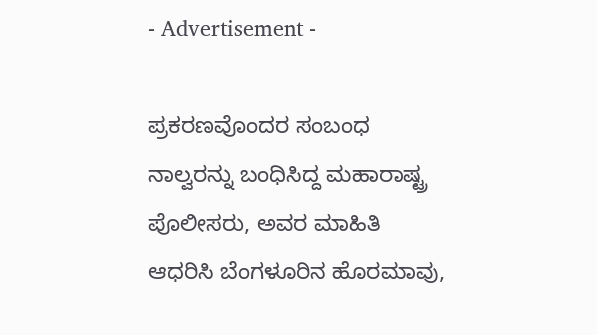- Advertisement -

ಪ್ರಕರಣವೊಂದರ ಸಂಬಂಧ ನಾಲ್ವರನ್ನು ಬಂಧಿಸಿದ್ದ ಮಹಾರಾಷ್ಟ್ರ ಪೊಲೀಸರು, ಅವರ ಮಾಹಿತಿ ಆಧರಿಸಿ ಬೆಂಗಳೂರಿನ ಹೊರಮಾವು,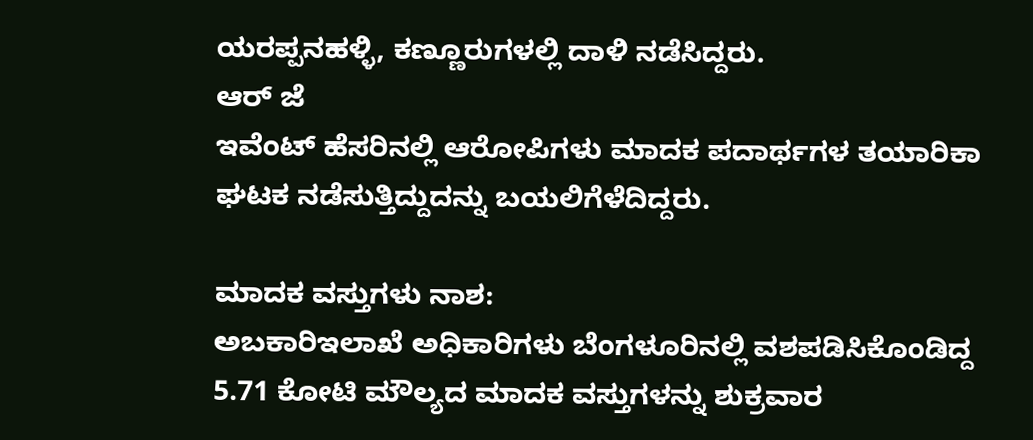ಯರಪ್ಪನಹಳ್ಳಿ, ಕಣ್ಣೂರುಗಳಲ್ಲಿ ದಾಳಿ ನಡೆಸಿದ್ದರು.
ಆರ್ ಜೆ
ಇವೆಂಟ್ ಹೆಸರಿನಲ್ಲಿ ಆರೋಪಿಗಳು ಮಾದಕ ಪದಾರ್ಥಗಳ ತಯಾರಿಕಾ ಘಟಕ ನಡೆಸುತ್ತಿದ್ದುದನ್ನು ಬಯಲಿಗೆಳೆದಿದ್ದರು.

ಮಾದಕ ವಸ್ತುಗಳು ನಾಶ:
ಅಬಕಾರಿ‌ಇಲಾಖೆ ಅಧಿಕಾರಿಗಳು ಬೆಂಗಳೂರಿನಲ್ಲಿ ವಶಪಡಿಸಿಕೊಂಡಿದ್ದ
5.71 ಕೋಟಿ ಮೌಲ್ಯದ ಮಾದಕ ವಸ್ತುಗಳನ್ನು ಶುಕ್ರವಾರ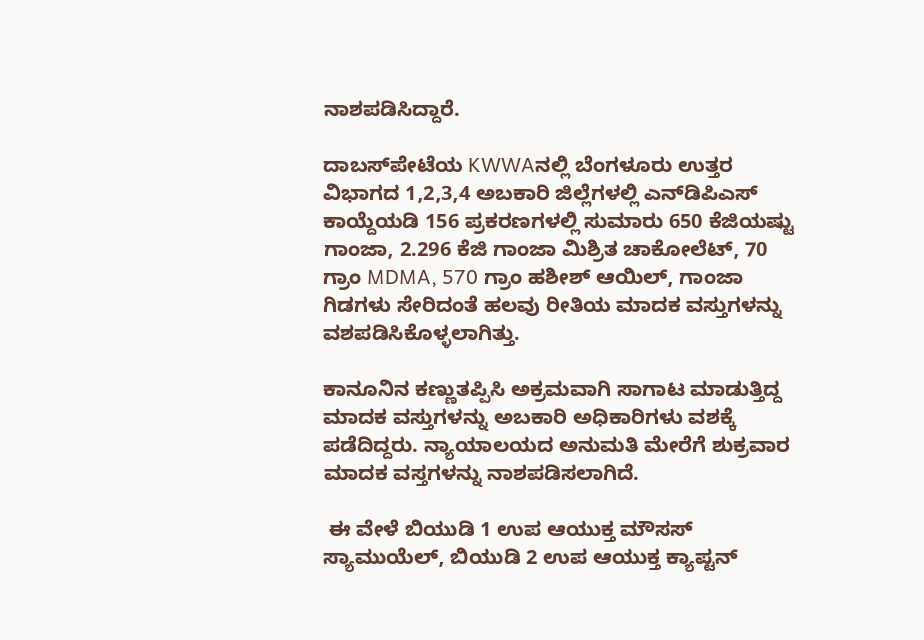ನಾಶಪಡಿಸಿದ್ದಾರೆ.

ದಾಬಸ್‌ಪೇಟೆಯ KWWAನಲ್ಲಿ ಬೆಂಗಳೂರು ಉತ್ತರ ವಿಭಾಗದ 1,2,3,4 ಅಬಕಾರಿ ಜಿಲ್ಲೆಗಳಲ್ಲಿ ಎನ್‌ಡಿಪಿಎಸ್ ಕಾಯ್ದೆಯಡಿ 156 ಪ್ರಕರಣಗಳಲ್ಲಿ ಸುಮಾರು 650 ಕೆಜಿಯಷ್ಟು ಗಾಂಜಾ, 2.296 ಕೆಜಿ ಗಾಂಜಾ ಮಿಶ್ರಿತ ಚಾಕೋಲೆಟ್, 70 ಗ್ರಾಂ MDMA, 570 ಗ್ರಾಂ ಹಶೀಶ್ ಆಯಿಲ್, ಗಾಂಜಾ ಗಿಡಗಳು ಸೇರಿದಂತೆ ಹಲವು ರೀತಿಯ ಮಾದಕ ವಸ್ತುಗಳನ್ನು ವಶಪಡಿಸಿಕೊಳ್ಳಲಾಗಿತ್ತು.

ಕಾನೂನಿನ ಕಣ್ಣುತಪ್ಪಿಸಿ ಅಕ್ರಮವಾಗಿ ಸಾಗಾಟ ಮಾಡುತ್ತಿದ್ದ ಮಾದಕ ವಸ್ತುಗಳನ್ನು ಅಬಕಾರಿ ಅಧಿಕಾರಿಗಳು ವಶಕ್ಕೆ ಪಡೆದಿದ್ದರು. ನ್ಯಾಯಾಲಯದ ಅನುಮತಿ ಮೇರೆಗೆ ಶುಕ್ರವಾರ ಮಾದಕ ವಸ್ತಗಳನ್ನು ನಾಶಪಡಿಸಲಾಗಿದೆ‌.

 ಈ ವೇಳೆ ಬಿಯುಡಿ 1 ಉಪ ಆಯುಕ್ತ ಮೌಸಸ್ ಸ್ಯಾಮುಯೆಲ್, ಬಿಯುಡಿ 2 ಉಪ ಆಯುಕ್ತ ಕ್ಯಾಪ್ಟನ್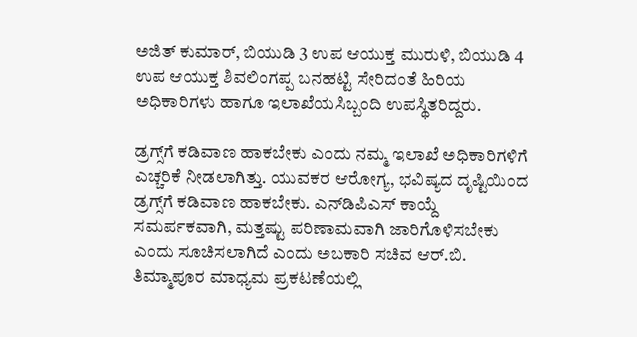ಅಜಿತ್ ಕುಮಾರ್, ಬಿಯುಡಿ 3 ಉಪ ಆಯುಕ್ತ ಮುರುಳಿ, ಬಿಯುಡಿ 4 ಉಪ ಆಯುಕ್ತ ಶಿವಲಿಂಗಪ್ಪ ಬನಹಟ್ಟಿ ಸೇರಿದಂತೆ ಹಿರಿಯ ಅಧಿಕಾರಿಗಳು ಹಾಗೂ ಇಲಾಖೆಯ‌ಸಿಬ್ಬಂದಿ ಉಪಸ್ಥಿತರಿದ್ದರು.

ಡ್ರಗ್ಸ್‌ಗೆ ಕಡಿವಾಣ ಹಾಕಬೇಕು ಎಂದು ನಮ್ಮ ಇಲಾಖೆ ಅಧಿಕಾರಿಗಳಿಗೆ ಎಚ್ಚರಿಕೆ ನೀಡಲಾಗಿತ್ತು. ಯುವಕರ ಆರೋಗ್ಯ, ಭವಿಷ್ಯದ ದೃಷ್ಟಿಯಿಂದ ಡ್ರಗ್ಸ್‌ಗೆ ಕಡಿವಾಣ ಹಾಕಬೇಕು. ಎನ್‌ಡಿಪಿಎಸ್ ಕಾಯ್ದೆ ಸಮರ್ಪಕವಾಗಿ, ಮತ್ತಷ್ಟು ಪರಿಣಾಮವಾಗಿ ಜಾರಿಗೊಳಿಸಬೇಕು ಎಂದು ಸೂಚಿಸಲಾಗಿದೆ ಎಂದು ಅಬಕಾರಿ ಸಚಿವ ಆರ್.ಬಿ. ತಿಮ್ಮಾಪೂರ ಮಾಧ್ಯಮ ಪ್ರಕಟಣೆಯಲ್ಲಿ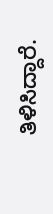ತಿಳಿಸಿದ್ದಾರೆ.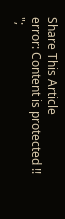Share This Article
error: Content is protected !!
";